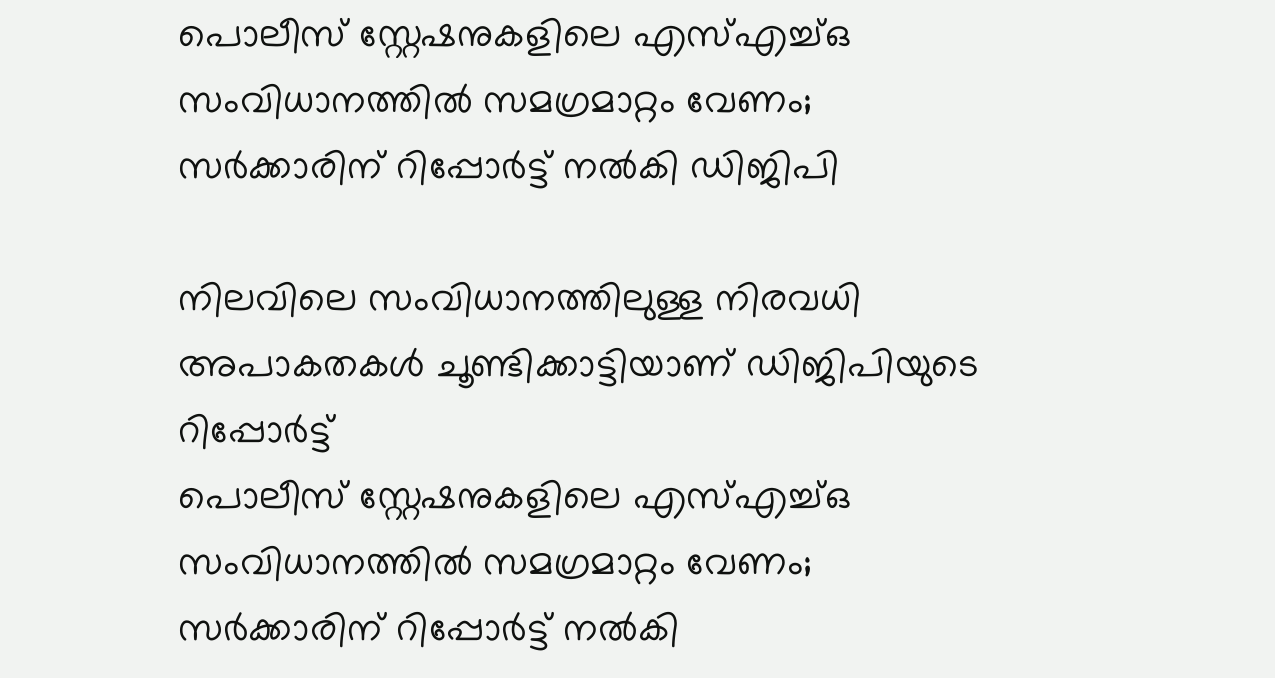പൊലീസ് സ്റ്റേഷനുകളിലെ എസ്എച്ച്ഒ സംവിധാനത്തിൽ സമഗ്രമാറ്റം വേണം; സര്‍ക്കാരിന് റിപ്പോര്‍ട്ട് നല്‍കി ഡിജിപി

നിലവിലെ സംവിധാനത്തിലുള്ള നിരവധി അപാകതകൾ ചൂണ്ടിക്കാട്ടിയാണ് ഡിജിപിയുടെ റിപ്പോർട്ട്
പൊലീസ് സ്റ്റേഷനുകളിലെ എസ്എച്ച്ഒ സംവിധാനത്തിൽ സമഗ്രമാറ്റം വേണം;  സര്‍ക്കാരിന് റിപ്പോര്‍ട്ട് നല്‍കി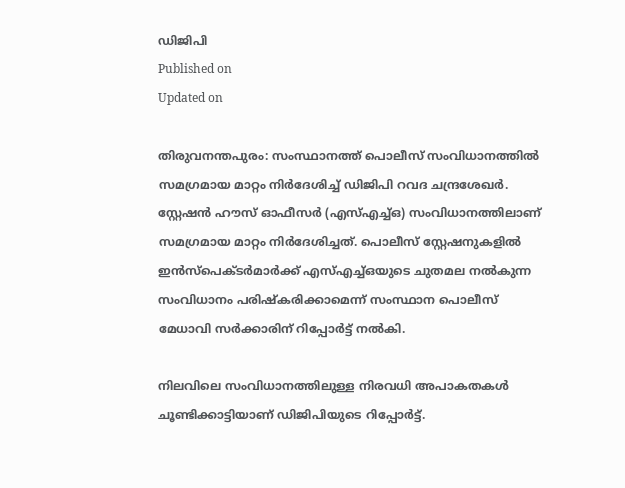ഡിജിപി
Published on
Updated on

തിരുവനന്തപുരം: സംസ്ഥാനത്ത് പൊലീസ് സംവിധാനത്തിൽ സമഗ്രമായ മാറ്റം നിർദേശിച്ച് ഡിജിപി റവദ ചന്ദ്രശേഖർ. സ്റ്റേഷൻ ഹൗസ് ഓഫീസർ (എസ്എച്ച്ഒ) സംവിധാനത്തിലാണ് സമഗ്രമായ മാറ്റം നിർദേശിച്ചത്. പൊലീസ് സ്റ്റേഷനുകളിൽ ഇൻസ്പെക്ടർമാർക്ക് എസ്എച്ച്ഒയുടെ ചുതമല നൽകുന്ന സംവിധാനം പരിഷ്കരിക്കാമെന്ന് സംസ്ഥാന പൊലീസ് മേധാവി സർക്കാരിന് റിപ്പോർട്ട് നൽകി.

നിലവിലെ സംവിധാനത്തിലുള്ള നിരവധി അപാകതകൾ ചൂണ്ടിക്കാട്ടിയാണ് ഡിജിപിയുടെ റിപ്പോർട്ട്.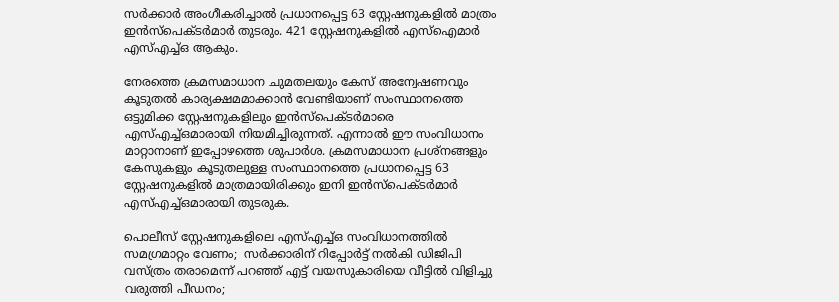സർക്കാർ അംഗീകരിച്ചാൽ പ്രധാനപ്പെട്ട 63 സ്റ്റേഷനുകളില്‍ മാത്രം ഇന്‍സ്പെക്ടര്‍മാർ തുടരും. 421 സ്റ്റേഷനുകളില്‍ എസ്ഐമാര്‍ എസ്എച്ച്ഒ ആകും.

നേരത്തെ ക്രമസമാധാന ചുമതലയും കേസ് അന്വേഷണവും കൂടുതൽ കാര്യക്ഷമമാക്കാൻ വേണ്ടിയാണ് സംസ്ഥാനത്തെ ഒട്ടുമിക്ക സ്റ്റേഷനുകളിലും ഇൻസ്പെക്ടർമാരെ എസ്എച്ച്ഒമാരായി നിയമിച്ചിരുന്നത്. എന്നാൽ ഈ സംവിധാനം മാറ്റാനാണ് ഇപ്പോഴത്തെ ശുപാർശ. ക്രമസമാധാന പ്രശ്നങ്ങളും കേസുകളും കൂടുതലുള്ള സംസ്ഥാനത്തെ പ്രധാനപ്പെട്ട 63 സ്റ്റേഷനുകളിൽ മാത്രമായിരിക്കും ഇനി ഇൻസ്പെക്ടർമാർ എസ്എച്ച്ഒമാരായി തുടരുക.

പൊലീസ് സ്റ്റേഷനുകളിലെ എസ്എച്ച്ഒ സംവിധാനത്തിൽ സമഗ്രമാറ്റം വേണം;  സര്‍ക്കാരിന് റിപ്പോര്‍ട്ട് നല്‍കി ഡിജിപി
വസ്ത്രം തരാമെന്ന് പറഞ്ഞ് എട്ട് വയസുകാരിയെ വീട്ടിൽ വിളിച്ചു വരുത്തി പീഡനം;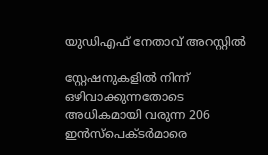യുഡിഎഫ് നേതാവ് അറസ്റ്റിൽ

സ്റ്റേഷനുകളിൽ നിന്ന് ഒഴിവാക്കുന്നതോടെ അധികമായി വരുന്ന 206 ഇൻസ്പെക്ടർമാരെ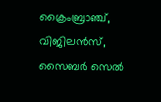ക്രൈംബ്രാഞ്ച്, വിജിലൻസ്, സൈബർ സെൽ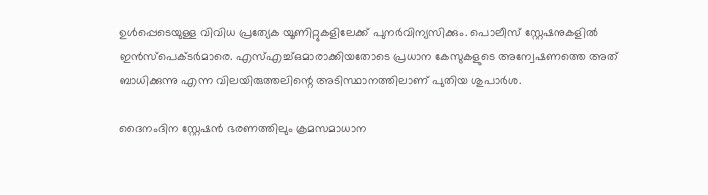ഉൾപ്പെടെയുള്ള വിവിധ പ്രത്യേക യൂണിറ്റുകളിലേക്ക് പുനർവിന്യസിക്കും. പൊലീസ് സ്റ്റേഷനുകളിൽ ഇൻസ്പെക്ടർമാരെ. എസ്എച്ച്ഒമാരാക്കിയതോടെ പ്രധാന കേസുകളുടെ അന്വേഷണത്തെ അത് ബാധിക്കുന്നു എന്ന വിലയിരുത്തലിന്റെ അടിസ്ഥാനത്തിലാണ് പുതിയ ശുപാർശ.

ദൈനംദിന സ്റ്റേഷൻ ഭരണത്തിലും ക്രമസമാധാന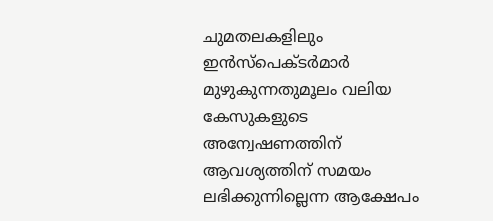ചുമതലകളിലും ഇൻസ്പെക്ടർമാർ മുഴുകുന്നതുമൂലം വലിയ കേസുകളുടെ അന്വേഷണത്തിന് ആവശ്യത്തിന് സമയം ലഭിക്കുന്നില്ലെന്ന ആക്ഷേപം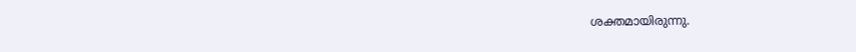ശക്തമായിരുന്നു.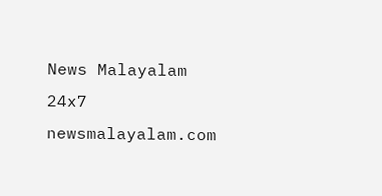News Malayalam 24x7
newsmalayalam.com